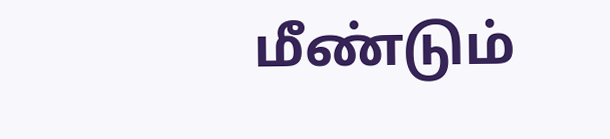மீண்டும்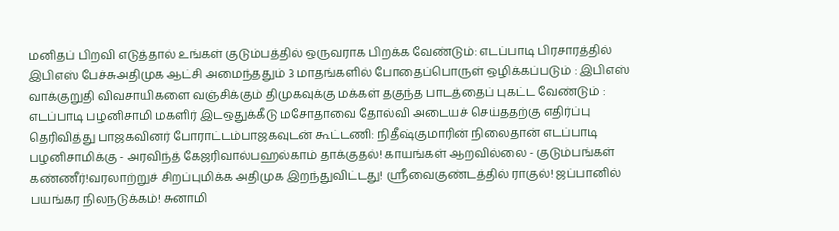மனிதப் பிறவி எடுத்தால் உங்கள் குடும்பத்தில் ஒருவராக பிறக்க வேண்டும்: எடப்பாடி பிரசாரத்தில் இபிஎஸ் பேச்சுஅதிமுக ஆட்சி அமைந்ததும் 3 மாதங்களில் போதைப்பொருள் ஒழிக்கப்படும் : இபிஎஸ் வாக்குறுதி விவசாயிகளை வஞ்சிக்கும் திமுகவுக்கு மக்கள் தகுந்த பாடத்தைப் புகட்ட வேண்டும் : எடப்பாடி பழனிசாமி மகளிர் இடஒதுக்கீடு மசோதாவை தோல்வி அடையச் செய்ததற்கு எதிர்ப்பு தெரிவித்து பாஜகவினர் போராட்டம்பாஜகவுடன் கூட்டணி: நிதீஷ்குமாரின் நிலைதான் எடப்பாடி பழனிசாமிக்கு - அரவிந்த் கேஜரிவால்பஹல்காம் தாக்குதல்! காயங்கள் ஆறவில்லை - குடும்பங்கள் கண்ணீர்!வரலாற்றுச் சிறப்புமிக்க அதிமுக இறந்துவிட்டது! ஸ்ரீவைகுண்டத்தில் ராகுல்! ஜப்பானில் பயங்கர நிலநடுக்கம்! சுனாமி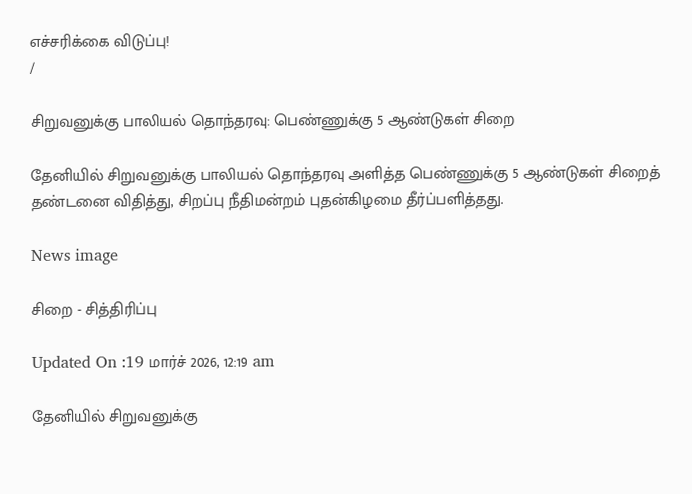எச்சரிக்கை விடுப்பு!
/

சிறுவனுக்கு பாலியல் தொந்தரவு: பெண்ணுக்கு 5 ஆண்டுகள் சிறை

தேனியில் சிறுவனுக்கு பாலியல் தொந்தரவு அளித்த பெண்ணுக்கு 5 ஆண்டுகள் சிறைத் தண்டனை விதித்து, சிறப்பு நீதிமன்றம் புதன்கிழமை தீர்ப்பளித்தது.

News image

சிறை - சித்திரிப்பு

Updated On :19 மார்ச் 2026, 12:19 am

தேனியில் சிறுவனுக்கு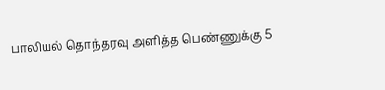பாலியல் தொந்தரவு அளித்த பெண்ணுக்கு 5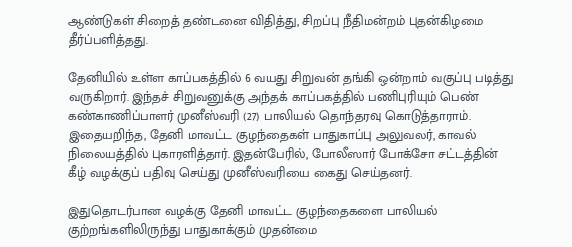ஆண்டுகள் சிறைத் தண்டனை விதித்து, சிறப்பு நீதிமன்றம் புதன்கிழமை தீர்ப்பளித்தது.

தேனியில் உள்ள காப்பகத்தில் 6 வயது சிறுவன் தங்கி ஒன்றாம் வகுப்பு படித்து வருகிறார். இந்தச் சிறுவனுக்கு அந்தக் காப்பகத்தில் பணிபுரியும் பெண் கண்காணிப்பாளர் முனீஸ்வரி (27) பாலியல் தொந்தரவு கொடுத்தாராம். இதையறிந்த, தேனி மாவட்ட குழந்தைகள் பாதுகாப்பு அலுவலர், காவல் நிலையத்தில் புகாரளித்தார். இதன்பேரில், போலீஸார் போக்சோ சட்டத்தின் கீழ் வழக்குப் பதிவு செய்து முனீஸ்வரியை கைது செய்தனர்.

இதுதொடர்பான வழக்கு தேனி மாவட்ட குழந்தைகளை பாலியல் குற்றங்களிலிருந்து பாதுகாக்கும் முதன்மை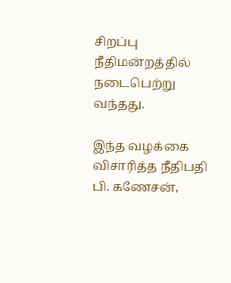சிறப்பு நீதிமன்றத்தில் நடைபெற்று வந்தது.

இந்த வழக்கை விசாரித்த நீதிபதி பி. கணேசன்,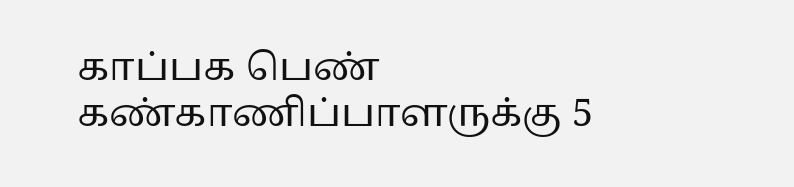காப்பக பெண் கண்காணிப்பாளருக்கு 5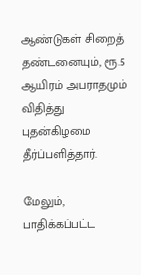ஆண்டுகள் சிறைத் தண்டனையும், ரூ.5 ஆயிரம் அபராதமும் விதித்து புதன்கிழமை தீர்ப்பளித்தார்.

மேலும், பாதிக்கப்பட்ட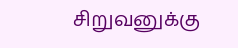சிறுவனுக்கு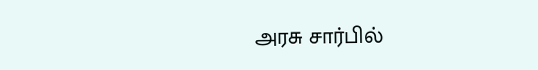அரசு சார்பில்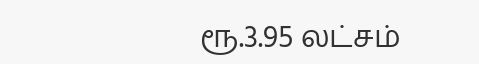ரூ.3.95 லட்சம்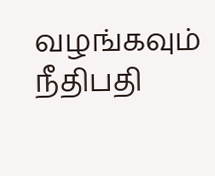வழங்கவும் நீதிபதி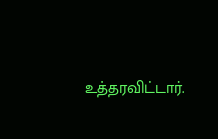உத்தரவிட்டார்.